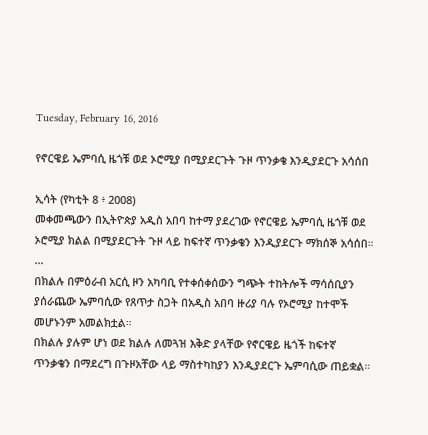Tuesday, February 16, 2016

የኖርዌይ ኤምባሲ ዜጎቹ ወደ ኦሮሚያ በሚያደርጉት ጉዞ ጥንቃቄ እንዲያደርጉ አሳሰበ

ኢሳት (የካቲት 8 ፥ 2008)
መቀመጫውን በኢትዮጵያ አዲስ አበባ ከተማ ያደረገው የኖርዌይ ኤምባሲ ዜጎቹ ወደ ኦሮሚያ ክልል በሚያደርጉት ጉዞ ላይ ከፍተኛ ጥንቃቄን እንዲያደርጉ ማክሰኞ አሳሰበ።
...
በክልሉ በምዕራብ አርሲ ዞን አካባቢ የተቀሰቀሰውን ግጭት ተከትሎች ማሳሰቢያን ያሰራጨው ኤምባሲው የጸጥታ ስጋት በአዲስ አበባ ዙሪያ ባሉ የኦሮሚያ ከተሞች መሆኑንም አመልክቷል።
በክልሉ ያሉም ሆነ ወደ ክልሉ ለመጓዝ እቅድ ያላቸው የኖርዌይ ዜጎች ከፍተኛ ጥንቃቄን በማደረግ በጉዞአቸው ላይ ማስተካከያን እንዲያደርጉ ኤምባሲው ጠይቋል።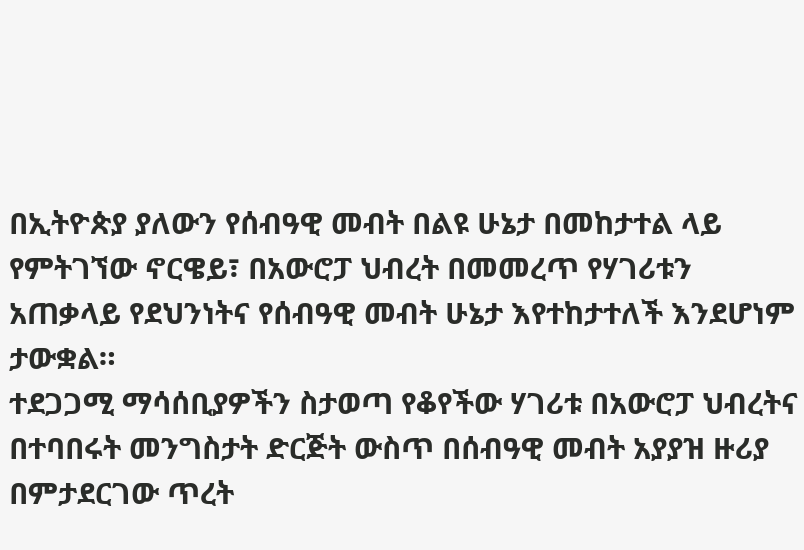በኢትዮጵያ ያለውን የሰብዓዊ መብት በልዩ ሁኔታ በመከታተል ላይ የምትገኘው ኖርዌይ፣ በአውሮፓ ህብረት በመመረጥ የሃገሪቱን አጠቃላይ የደህንነትና የሰብዓዊ መብት ሁኔታ እየተከታተለች እንደሆነም ታውቋል።
ተደጋጋሚ ማሳሰቢያዎችን ስታወጣ የቆየችው ሃገሪቱ በአውሮፓ ህብረትና በተባበሩት መንግስታት ድርጅት ውስጥ በሰብዓዊ መብት አያያዝ ዙሪያ በምታደርገው ጥረት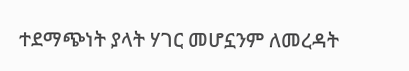ተደማጭነት ያላት ሃገር መሆኗንም ለመረዳት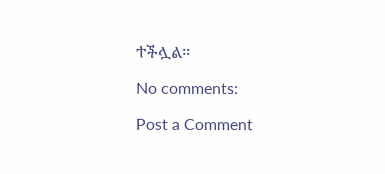ተችሏል።

No comments:

Post a Comment